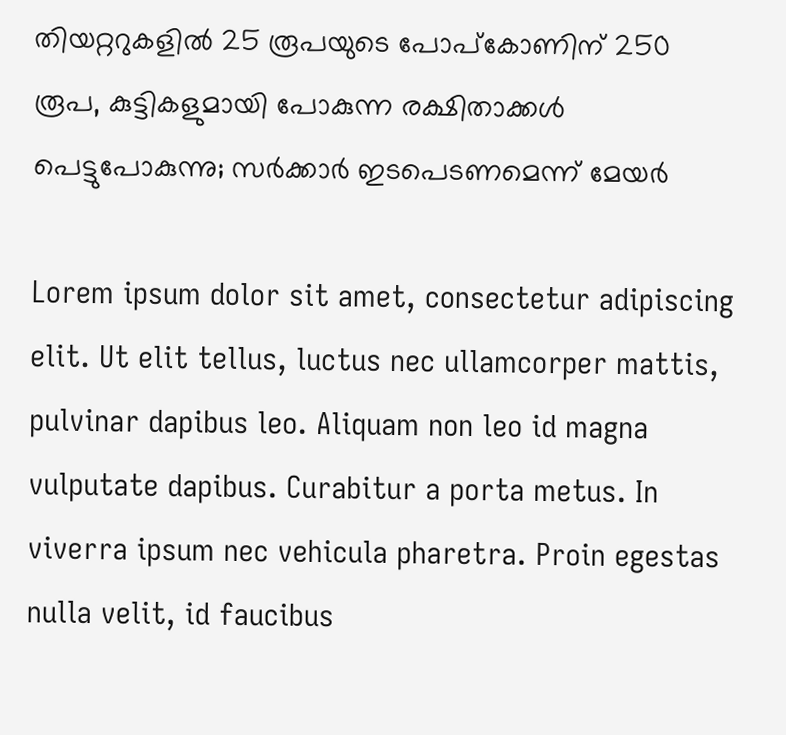തിയറ്ററുകളില്‍ 25 രൂപയുടെ പോപ്‌കോണിന് 250 രൂപ, കുട്ടികളുമായി പോകുന്ന രക്ഷിതാക്കള്‍ പെട്ടുപോകുന്നു; സര്‍ക്കാര്‍ ഇടപെടണമെന്ന് മേയര്‍

Lorem ipsum dolor sit amet, consectetur adipiscing elit. Ut elit tellus, luctus nec ullamcorper mattis, pulvinar dapibus leo. Aliquam non leo id magna vulputate dapibus. Curabitur a porta metus. In viverra ipsum nec vehicula pharetra. Proin egestas nulla velit, id faucibus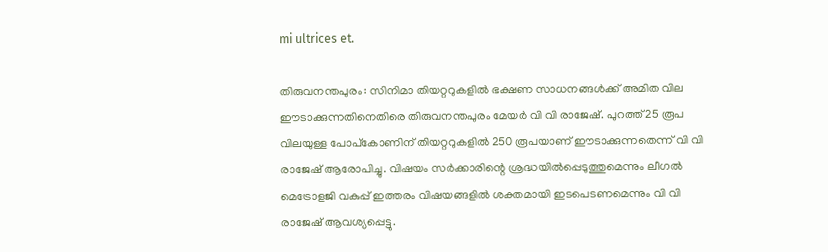mi ultrices et.

തിരുവനന്തപുരം: സിനിമാ തിയറ്ററുകളില്‍ ഭക്ഷണ സാധനങ്ങള്‍ക്ക് അമിത വില ഈടാക്കുന്നതിനെതിരെ തിരുവനന്തപുരം മേയര്‍ വി വി രാജേഷ്. പുറത്ത് 25 രൂപ വിലയുള്ള പോപ്‌കോണിന് തിയറ്ററുകളില്‍ 250 രൂപയാണ് ഈടാക്കുന്നതെന്ന് വി വി രാജേഷ് ആരോപിച്ചു. വിഷയം സര്‍ക്കാരിന്റെ ശ്രദ്ധയില്‍പ്പെടുത്തുമെന്നും ലീഗല്‍ മെട്രോളജി വകുപ്പ് ഇത്തരം വിഷയങ്ങളില്‍ ശക്തമായി ഇടപെടണമെന്നും വി വി രാജേഷ് ആവശ്യപ്പെട്ടു.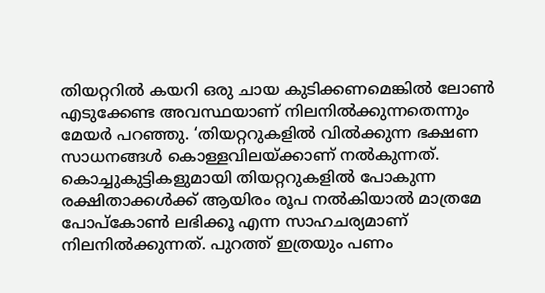തിയറ്ററില്‍ കയറി ഒരു ചായ കുടിക്കണമെങ്കില്‍ ലോണ്‍ എടുക്കേണ്ട അവസ്ഥയാണ് നിലനില്‍ക്കുന്നതെന്നും മേയര്‍ പറഞ്ഞു. ‘തിയറ്ററുകളില്‍ വില്‍ക്കുന്ന ഭക്ഷണ സാധനങ്ങള്‍ കൊള്ളവിലയ്ക്കാണ് നല്‍കുന്നത്. കൊച്ചുകുട്ടികളുമായി തിയറ്ററുകളില്‍ പോകുന്ന രക്ഷിതാക്കള്‍ക്ക് ആയിരം രൂപ നല്‍കിയാല്‍ മാത്രമേ പോപ്‌കോണ്‍ ലഭിക്കൂ എന്ന സാഹചര്യമാണ് നിലനില്‍ക്കുന്നത്. പുറത്ത് ഇത്രയും പണം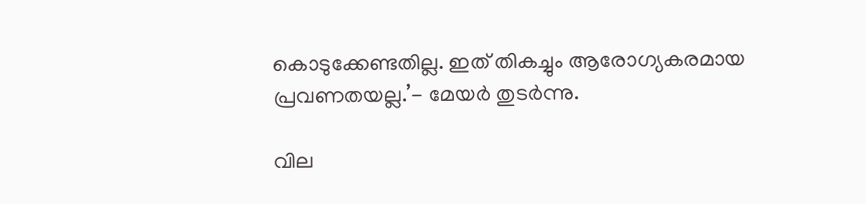കൊടുക്കേണ്ടതില്ല. ഇത് തികച്ചും ആരോഗ്യകരമായ പ്രവണതയല്ല.’- മേയര്‍ തുടര്‍ന്നു.

വില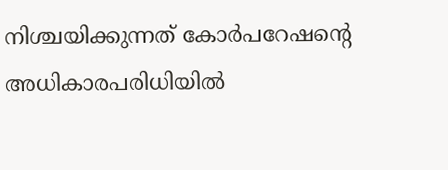നിശ്ചയിക്കുന്നത് കോര്‍പറേഷന്റെ അധികാരപരിധിയില്‍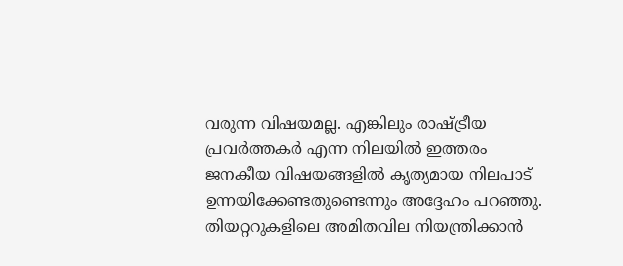വരുന്ന വിഷയമല്ല. എങ്കിലും രാഷ്ട്രീയ പ്രവര്‍ത്തകര്‍ എന്ന നിലയില്‍ ഇത്തരം ജനകീയ വിഷയങ്ങളില്‍ കൃത്യമായ നിലപാട് ഉന്നയിക്കേണ്ടതുണ്ടെന്നും അദ്ദേഹം പറഞ്ഞു. തിയറ്ററുകളിലെ അമിതവില നിയന്ത്രിക്കാന്‍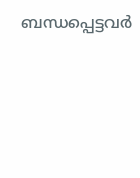ബന്ധപ്പെട്ടവര്‍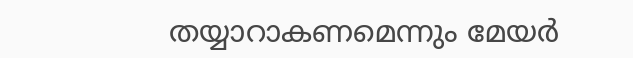തയ്യാറാകണമെന്നും മേയര്‍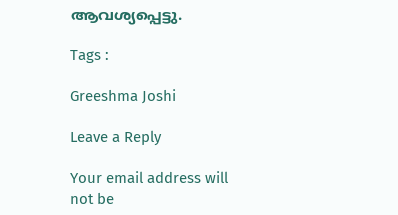ആവശ്യപ്പെട്ടു.

Tags :

Greeshma Joshi

Leave a Reply

Your email address will not be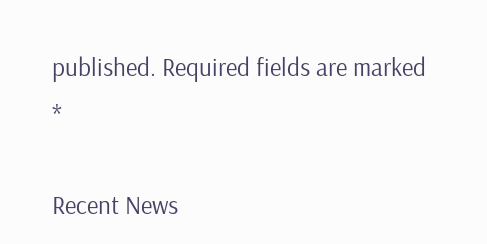published. Required fields are marked *

Recent News